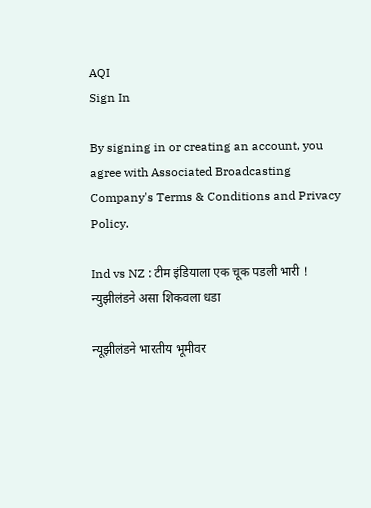AQI
Sign In

By signing in or creating an account, you agree with Associated Broadcasting Company's Terms & Conditions and Privacy Policy.

Ind vs NZ : टीम इंडियाला एक चूक पडली भारी ! न्युझीलंडने असा शिकवला धडा

न्यूझीलंडने भारतीय भूमीवर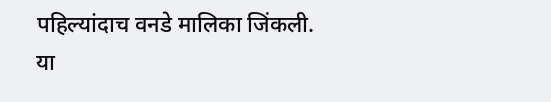पहिल्यांदाच वनडे मालिका जिंकली. या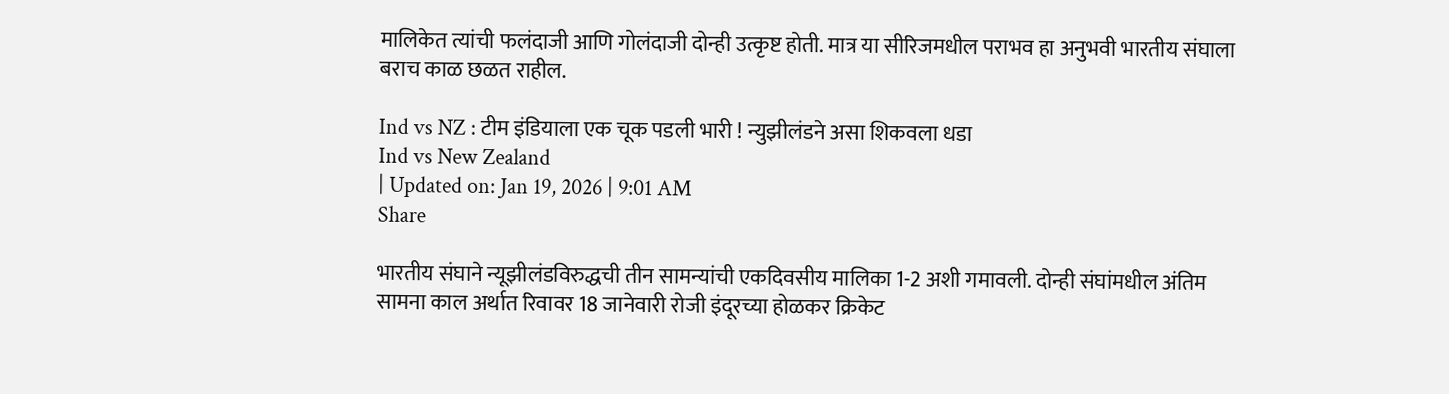मालिकेत त्यांची फलंदाजी आणि गोलंदाजी दोन्ही उत्कृष्ट होती. मात्र या सीरिजमधील पराभव हा अनुभवी भारतीय संघाला बराच काळ छळत राहील.

Ind vs NZ : टीम इंडियाला एक चूक पडली भारी ! न्युझीलंडने असा शिकवला धडा
Ind vs New Zealand
| Updated on: Jan 19, 2026 | 9:01 AM
Share

भारतीय संघाने न्यूझीलंडविरुद्धची तीन सामन्यांची एकदिवसीय मालिका 1-2 अशी गमावली. दोन्ही संघांमधील अंतिम सामना काल अर्थात रिवावर 18 जानेवारी रोजी इंदूरच्या होळकर क्रिकेट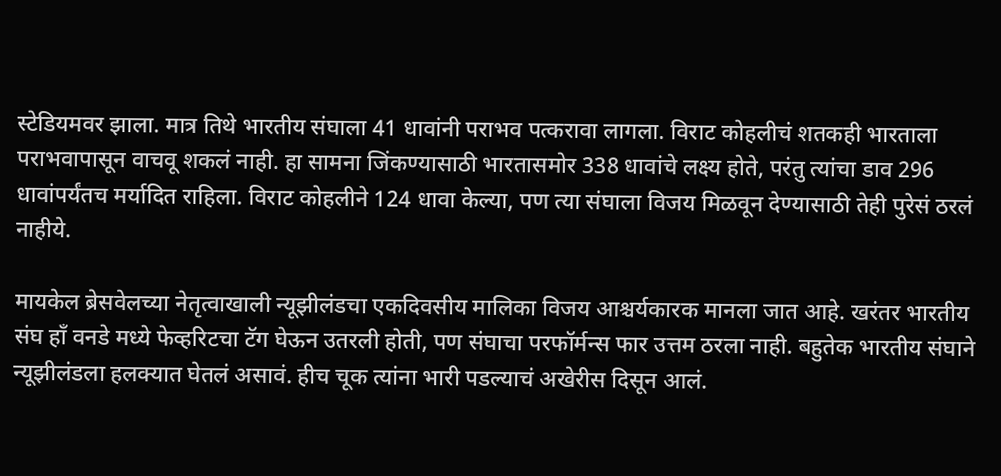स्टेडियमवर झाला. मात्र तिथे भारतीय संघाला 41 धावांनी पराभव पत्करावा लागला. विराट कोहलीचं शतकही भारताला पराभवापासून वाचवू शकलं नाही. हा सामना जिंकण्यासाठी भारतासमोर 338 धावांचे लक्ष्य होते, परंतु त्यांचा डाव 296 धावांपर्यंतच मर्यादित राहिला. विराट कोहलीने 124 धावा केल्या, पण त्या संघाला विजय मिळवून देण्यासाठी तेही पुरेसं ठरलं नाहीये.

मायकेल ब्रेसवेलच्या नेतृत्वाखाली न्यूझीलंडचा एकदिवसीय मालिका विजय आश्चर्यकारक मानला जात आहे. खरंतर भारतीय संघ हाँ वनडे मध्ये फेव्हरिटचा टॅग घेऊन उतरली होती, पण संघाचा परफॉर्मन्स फार उत्तम ठरला नाही. बहुतेक भारतीय संघाने न्यूझीलंडला हलक्यात घेतलं असावं. हीच चूक त्यांना भारी पडल्याचं अखेरीस दिसून आलं.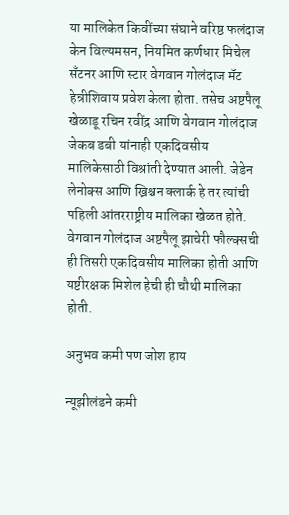या मालिकेत किवींच्या संघाने वरिष्ठ फलंदाज केन विल्यमसन, नियमित कर्णधार मिचेल सँटनर आणि स्टार वेगवान गोलंदाज मॅट हेन्रीशिवाय प्रवेश केला होता. तसेच अष्टपैलू खेळाडू रचिन रवींद्र आणि वेगवान गोलंदाज जेकब डबी यांनाही एकदिवसीय मालिकेसाठी विश्रांती देण्यात आली. जेडेन लेनोक्स आणि ख्रिश्चन क्लार्क हे तर त्यांची पहिली आंतरराष्ट्रीय मालिका खेळत होते. वेगवान गोलंदाज अष्टपैलू झाचेरी फौल्क्सची ही तिसरी एकदिवसीय मालिका होती आणि यष्टीरक्षक मिशेल हेची ही चौथी मालिका होती.

अनुभव कमी पण जोश हाय

न्यूझीलंडने कमी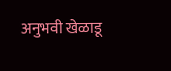अनुभवी खेळाडू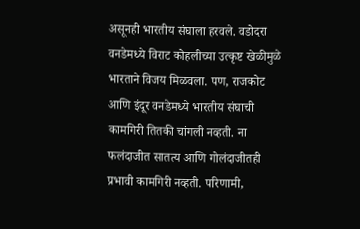असूनही भारतीय संघाला हरवले. वडोदरा वनडेमध्ये विराट कोहलीच्या उत्कृष्ट खेळीमुळे भारताने विजय मिळवला. पण, राजकोट आणि इंदूर वनडेमध्ये भारतीय संघाची कामगिरी तितकी चांगली नव्हती. ना फलंदाजीत सातत्य आणि गोलंदाजीतही प्रभावी कामगिरी नव्हती. परिणामी,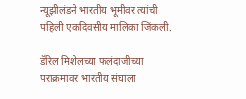न्यूझीलंडने भारतीय भूमीवर त्यांची पहिली एकदिवसीय मालिका जिंकली.

डॅरिल मिशेलच्या फलंदाजीच्या पराक्रमावर भारतीय संघाला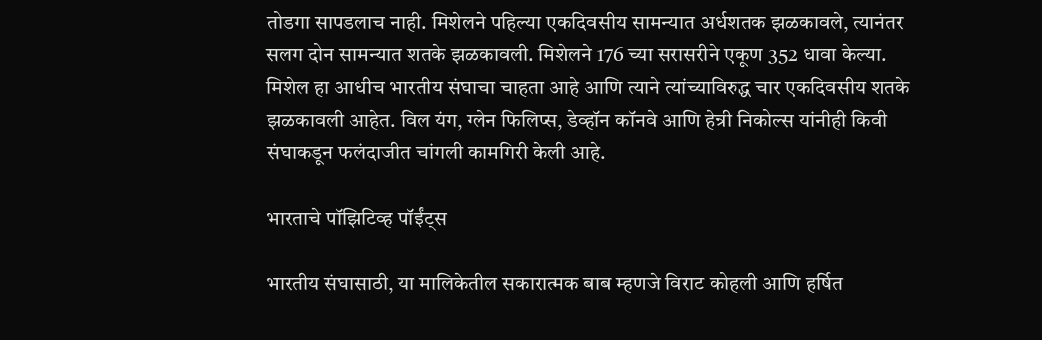तोडगा सापडलाच नाही. मिशेलने पहिल्या एकदिवसीय सामन्यात अर्धशतक झळकावले, त्यानंतर सलग दोन सामन्यात शतके झळकावली. मिशेलने 176 च्या सरासरीने एकूण 352 धावा केल्या. मिशेल हा आधीच भारतीय संघाचा चाहता आहे आणि त्याने त्यांच्याविरुद्ध चार एकदिवसीय शतके झळकावली आहेत. विल यंग, ग्लेन फिलिप्स, डेव्हॉन कॉनवे आणि हेन्री निकोल्स यांनीही किवी संघाकडून फलंदाजीत चांगली कामगिरी केली आहे.

भारताचे पॉझिटिव्ह पॉईंट्स

भारतीय संघासाठी, या मालिकेतील सकारात्मक बाब म्हणजे विराट कोहली आणि हर्षित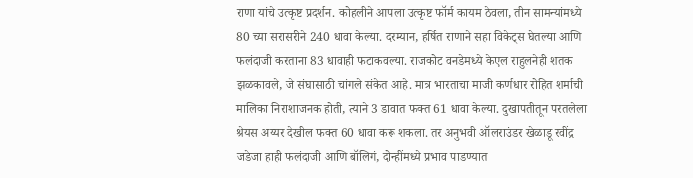राणा यांचे उत्कृष्ट प्रदर्शन. कोहलीने आपला उत्कृष्ट फॉर्म कायम ठेवला, तीन सामन्यांमध्ये 80 च्या सरासरीने 240 धावा केल्या. दरम्यान, हर्षित राणाने सहा विकेट्स घेतल्या आणि फलंदाजी करताना 83 धावाही फटाकवल्या. राजकोट वनडेमध्ये केएल राहुलनेही शतक झळकावले, जे संघासाठी चांगले संकेत आहे. मात्र भारताचा माजी कर्णधार रोहित शर्माची मालिका निराशाजनक होती, त्याने 3 डावात फक्त 61 धावा केल्या. दुखापतीतून परतलेला श्रेयस अय्यर देखील फक्त 60 धावा करू शकला. तर अनुभवी ऑलराउंडर खेळाडू रवींद्र जडेजा हाही फलंदाजी आणि बॉलिगं, दोन्हींमध्ये प्रभाव पाडण्यात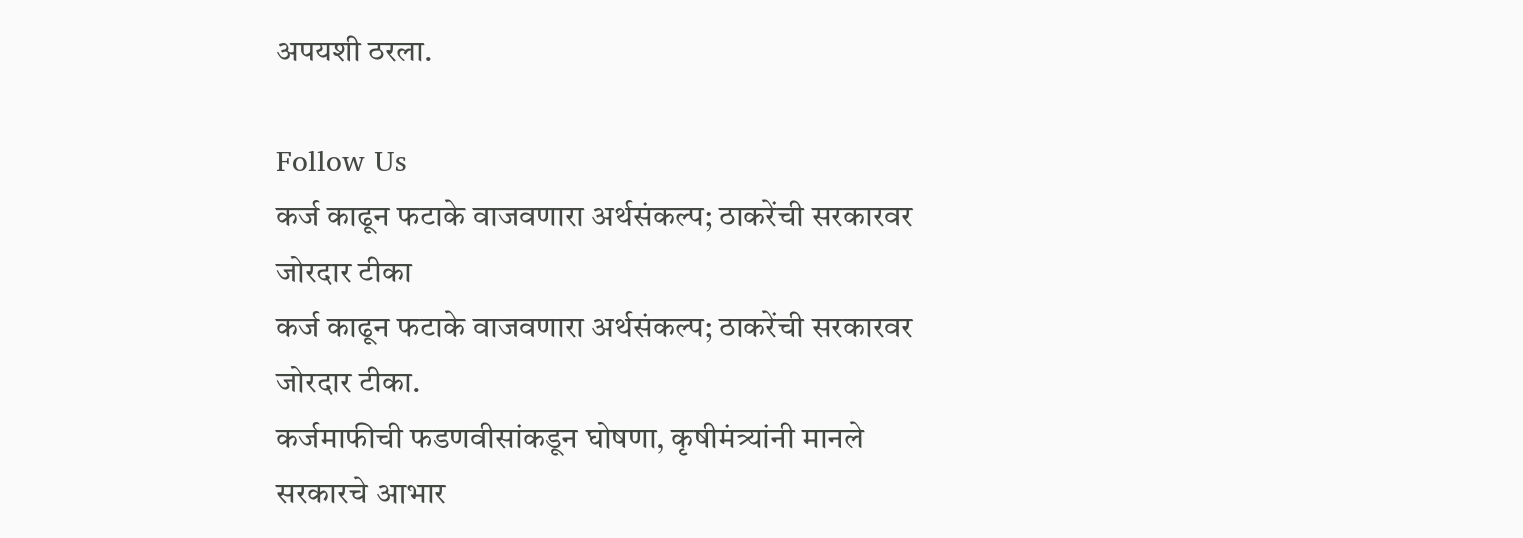अपयशी ठरला.

Follow Us
कर्ज काढून फटाके वाजवणारा अर्थसंकल्प; ठाकरेंची सरकारवर जोरदार टीका
कर्ज काढून फटाके वाजवणारा अर्थसंकल्प; ठाकरेंची सरकारवर जोरदार टीका.
कर्जमाफीची फडणवीसांकडून घोषणा, कृषीमंत्र्यांनी मानले सरकारचे आभार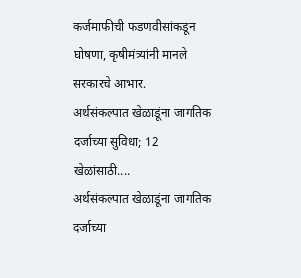कर्जमाफीची फडणवीसांकडून घोषणा, कृषीमंत्र्यांनी मानले सरकारचे आभार.
अर्थसंकल्पात खेळाडूंना जागतिक दर्जाच्या सुविधा; 12 खेळांसाठी....
अर्थसंकल्पात खेळाडूंना जागतिक दर्जाच्या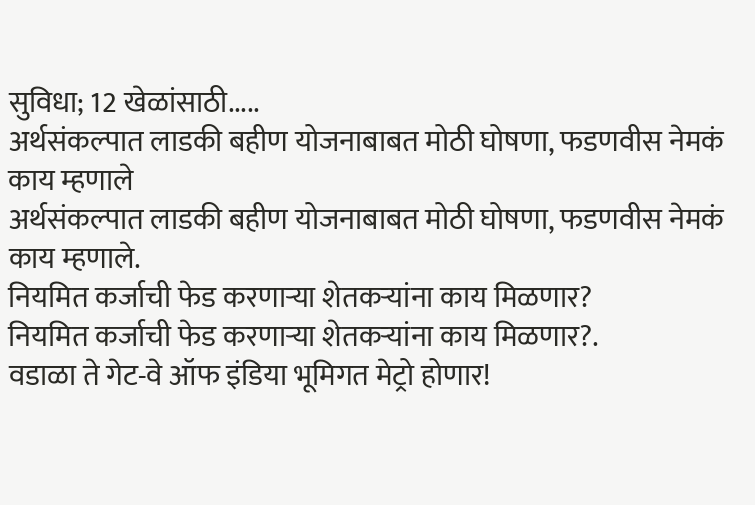सुविधा; 12 खेळांसाठी.....
अर्थसंकल्पात लाडकी बहीण योजनाबाबत मोठी घोषणा, फडणवीस नेमकं काय म्हणाले
अर्थसंकल्पात लाडकी बहीण योजनाबाबत मोठी घोषणा, फडणवीस नेमकं काय म्हणाले.
नियमित कर्जाची फेड करणाऱ्या शेतकऱ्यांना काय मिळणार?
नियमित कर्जाची फेड करणाऱ्या शेतकऱ्यांना काय मिळणार?.
वडाळा ते गेट-वे ऑफ इंडिया भूमिगत मेट्रो होणार!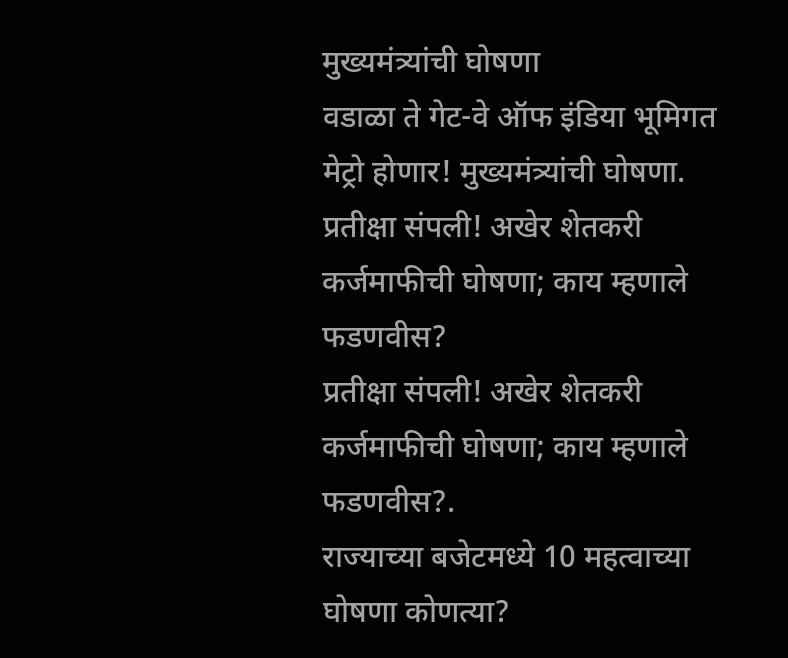मुख्यमंत्र्यांची घोषणा
वडाळा ते गेट-वे ऑफ इंडिया भूमिगत मेट्रो होणार! मुख्यमंत्र्यांची घोषणा.
प्रतीक्षा संपली! अखेर शेतकरी कर्जमाफीची घोषणा; काय म्हणाले फडणवीस?
प्रतीक्षा संपली! अखेर शेतकरी कर्जमाफीची घोषणा; काय म्हणाले फडणवीस?.
राज्याच्या बजेटमध्ये 10 महत्वाच्या घोषणा कोणत्या?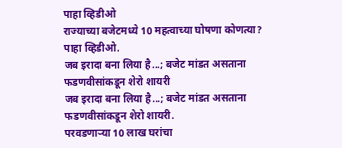पाहा व्हिडीओ
राज्याच्या बजेटमध्ये 10 महत्वाच्या घोषणा कोणत्या? पाहा व्हिडीओ.
जब इरादा बना लिया है...; बजेट मांडत असताना फडणवीसांकडून शेरो शायरी
जब इरादा बना लिया है...; बजेट मांडत असताना फडणवीसांकडून शेरो शायरी.
परवडणाऱ्या 10 लाख घरांचा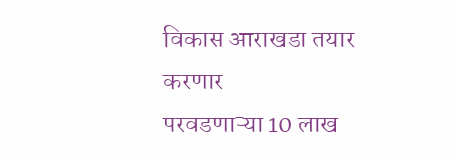विकास आराखडा तयार करणार
परवडणाऱ्या 10 लाख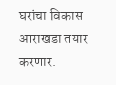घरांचा विकास आराखडा तयार करणार.